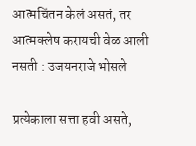आत्मचिंतन केलं असतं, तर आत्मक्लेष करायची वेळ आली नसती : उजयनराजे भोसले

प्रत्येकाला सत्ता हवी असते,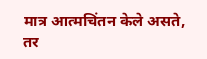मात्र आत्मचिंतन केले असते, तर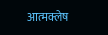आत्मक्लेष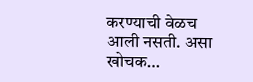करण्याची वेळच आली नसती. असा खोचक…